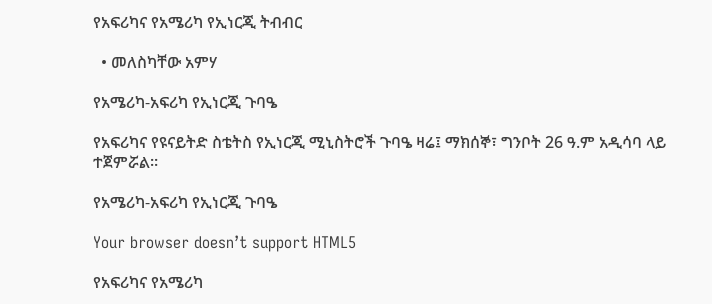የአፍሪካና የአሜሪካ የኢነርጂ ትብብር

  • መለስካቸው አምሃ

የአሜሪካ-አፍሪካ የኢነርጂ ጉባዔ

የአፍሪካና የዩናይትድ ስቴትስ የኢነርጂ ሚኒስትሮች ጉባዔ ዛሬ፤ ማክሰኞ፣ ግንቦት 26 ዓ.ም አዲሳባ ላይ ተጀምሯል።

የአሜሪካ-አፍሪካ የኢነርጂ ጉባዔ

Your browser doesn’t support HTML5

የአፍሪካና የአሜሪካ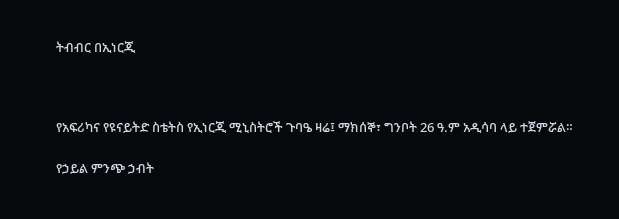ትብብር በኢነርጂ



የአፍሪካና የዩናይትድ ስቴትስ የኢነርጂ ሚኒስትሮች ጉባዔ ዛሬ፤ ማክሰኞ፣ ግንቦት 26 ዓ.ም አዲሳባ ላይ ተጀምሯል።

የኃይል ምንጭ ኃብት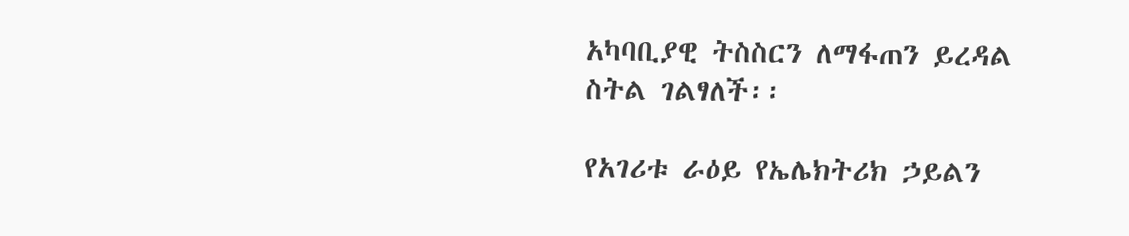አካባቢያዊ ትስስርን ለማፋጠን ይረዳል ስትል ገልፃለች፡፡

የአገሪቱ ራዕይ የኤሌክትሪክ ኃይልን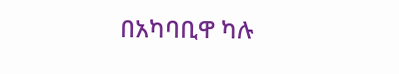በአካባቢዋ ካሉ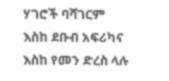ሃገሮች ባሻገርም እስከ ደቡብ አፍሪካና እስከ የመን ድረስ ላሉ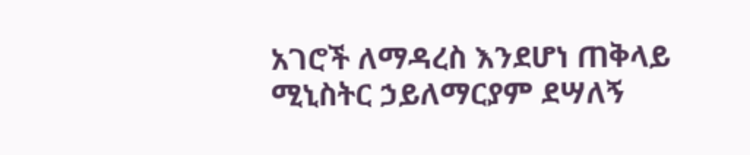አገሮች ለማዳረስ እንደሆነ ጠቅላይ ሚኒስትር ኃይለማርያም ደሣለኝ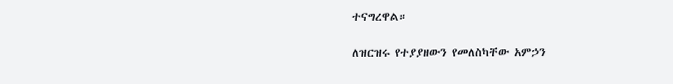ተናግረዋል።

ለዝርዝሩ የተያያዘውን የመለስካቸው አምኃን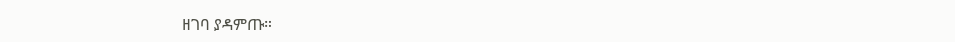ዘገባ ያዳምጡ።